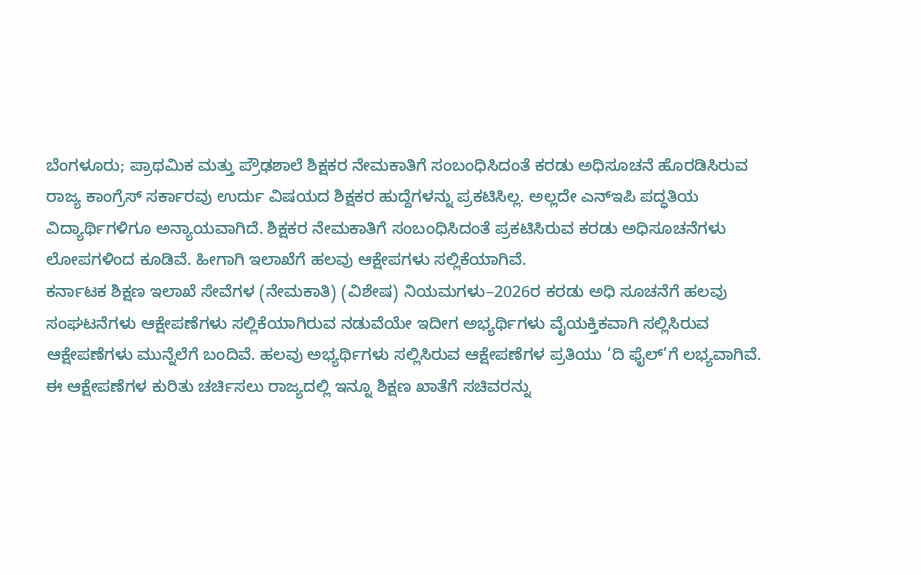ಬೆಂಗಳೂರು; ಪ್ರಾಥಮಿಕ ಮತ್ತು ಪ್ರೌಢಶಾಲೆ ಶಿಕ್ಷಕರ ನೇಮಕಾತಿಗೆ ಸಂಬಂಧಿಸಿದಂತೆ ಕರಡು ಅಧಿಸೂಚನೆ ಹೊರಡಿಸಿರುವ ರಾಜ್ಯ ಕಾಂಗ್ರೆಸ್ ಸರ್ಕಾರವು ಉರ್ದು ವಿಷಯದ ಶಿಕ್ಷಕರ ಹುದ್ದೆಗಳನ್ನು ಪ್ರಕಟಿಸಿಲ್ಲ. ಅಲ್ಲದೇ ಎನ್ಇಪಿ ಪದ್ಧತಿಯ ವಿದ್ಯಾರ್ಥಿಗಳಿಗೂ ಅನ್ಯಾಯವಾಗಿದೆ. ಶಿಕ್ಷಕರ ನೇಮಕಾತಿಗೆ ಸಂಬಂಧಿಸಿದಂತೆ ಪ್ರಕಟಿಸಿರುವ ಕರಡು ಅಧಿಸೂಚನೆಗಳು ಲೋಪಗಳಿಂದ ಕೂಡಿವೆ. ಹೀಗಾಗಿ ಇಲಾಖೆಗೆ ಹಲವು ಆಕ್ಷೇಪಗಳು ಸಲ್ಲಿಕೆಯಾಗಿವೆ.
ಕರ್ನಾಟಕ ಶಿಕ್ಷಣ ಇಲಾಖೆ ಸೇವೆಗಳ (ನೇಮಕಾತಿ) (ವಿಶೇಷ) ನಿಯಮಗಳು–2026ರ ಕರಡು ಅಧಿ ಸೂಚನೆಗೆ ಹಲವು ಸಂಘಟನೆಗಳು ಆಕ್ಷೇಪಣೆಗಳು ಸಲ್ಲಿಕೆಯಾಗಿರುವ ನಡುವೆಯೇ ಇದೀಗ ಅಭ್ಯರ್ಥಿಗಳು ವೈಯಕ್ತಿಕವಾಗಿ ಸಲ್ಲಿಸಿರುವ ಆಕ್ಷೇಪಣೆಗಳು ಮುನ್ನೆಲೆಗೆ ಬಂದಿವೆ. ಹಲವು ಅಭ್ಯರ್ಥಿಗಳು ಸಲ್ಲಿಸಿರುವ ಆಕ್ಷೇಪಣೆಗಳ ಪ್ರತಿಯು ‘ದಿ ಫೈಲ್’ಗೆ ಲಭ್ಯವಾಗಿವೆ.
ಈ ಆಕ್ಷೇಪಣೆಗಳ ಕುರಿತು ಚರ್ಚಿಸಲು ರಾಜ್ಯದಲ್ಲಿ ಇನ್ನೂ ಶಿಕ್ಷಣ ಖಾತೆಗೆ ಸಚಿವರನ್ನು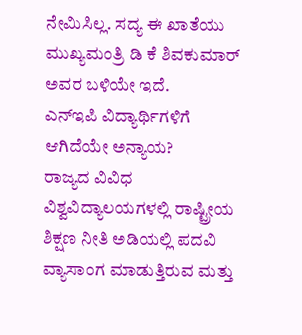ನೇಮಿಸಿಲ್ಲ. ಸದ್ಯ ಈ ಖಾತೆಯು ಮುಖ್ಯಮಂತ್ರಿ ಡಿ ಕೆ ಶಿವಕುಮಾರ್ ಅವರ ಬಳಿಯೇ ಇದೆ.
ಎನ್ಇಪಿ ವಿದ್ಯಾರ್ಥಿಗಳಿಗೆ ಆಗಿದೆಯೇ ಅನ್ಯಾಯ?
ರಾಜ್ಯದ ವಿವಿಧ ವಿಶ್ವವಿದ್ಯಾಲಯಗಳಲ್ಲಿ ರಾಷ್ಟ್ರೀಯ ಶಿಕ್ಷಣ ನೀತಿ ಅಡಿಯಲ್ಲಿ ಪದವಿ ವ್ಯಾಸಾಂಗ ಮಾಡುತ್ತಿರುವ ಮತ್ತು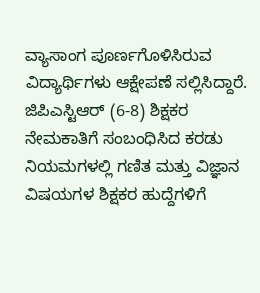ವ್ಯಾಸಾಂಗ ಪೂರ್ಣಗೊಳಿಸಿರುವ ವಿದ್ಯಾರ್ಥಿಗಳು ಆಕ್ಷೇಪಣೆ ಸಲ್ಲಿಸಿದ್ದಾರೆ. ಜಿಪಿಎಸ್ಟಿಆರ್ (6-8) ಶಿಕ್ಷಕರ ನೇಮಕಾತಿಗೆ ಸಂಬಂಧಿಸಿದ ಕರಡು ನಿಯಮಗಳಲ್ಲಿ ಗಣಿತ ಮತ್ತು ವಿಜ್ಞಾನ ವಿಷಯಗಳ ಶಿಕ್ಷಕರ ಹುದ್ದೆಗಳಿಗೆ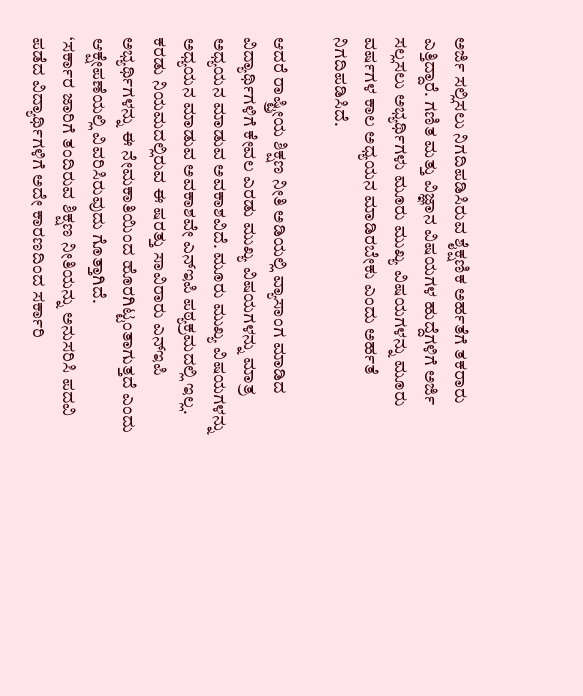ಅರ್ಜಿ ಸಲ್ಲಿಸಲು ನಿಗದಿಪಡಿಸಿರುವ ಶೈಕ್ಷಣಿಕ ಅರ್ಹತೆಗೆ ತಕರಾರು ಎತ್ತಿದ್ದಾರೆ. ಗಣಿತ ಮತ್ತು ವಿಜ್ಞಾನ ವಿಷಯಗಳ ಹುದ್ದೆಗಳಿಗೆ ಅರ್ಜಿ ಸಲ್ಲಸಲು ಅಭ್ಯರ್ಥಿಗಳು ಮೂರು ಮುಖ್ಯ ವಿಷಯಗಳನ್ನು ಮೂರು ವರ್ಷಗಳ ಕಾಲ ಅಧ್ಯಯನ ಮಾಡಿರಬೇಕು ಎಂದು ಅರ್ಹತೆ ನಿಗದಿಪಡಿಸಿದೆ.

ಆದರೆ ರಾಷ್ಟ್ರೀಯ ಶಿಕ್ಷಣ ನೀತಿ ಅಡಿಯಲ್ಲಿ ವ್ಯಾಸಾಂಗ ಮಾಡಿದ ವಿದ್ಯಾರ್ಥಿಗಳಿಗೆ ಕೇವಲ ಎರಡು ಮುಖ್ಯ ವಿಷಯಗಳನ್ನು ಮಾತ್ರ ಅಧ್ಯಯನ ಮಾಡುವ ಅವಕಾಶವಿದೆ. ಮೂರು ಮುಖ್ಯ ವಿಷಯಗಳನ್ನು ಅಧ್ಯಯನ ಮಾಡುವ ಅವಕಾಶವೇ ಎನ್ಇಪಿ ಪಠ್ಯಕ್ರಮದಲ್ಲಿ ಇಲ್ಲ. ಕರಡು ನಿಯಮದಲ್ಲಿರುವ ಈ ಷರತ್ತು ಸಾವಿರಾರು ಎನ್ಇಪಿ ಅಭ್ಯರ್ಥಿಗಳನ್ನು ಈ ನೇಮಕಾತಿಯಿಂದ ಹೊರಗಿಟ್ಟಂತಾಗುತ್ತದೆ ಎಂದು ಆಕ್ಷೇಪಣೆಯಲ್ಲಿ ವಿವರಿಸಿರುವುದು ಗೊತ್ತಾಗಿದೆ.
‘ಸರ್ಕಾರ ಜಾರಿಗೆ ತಂದಿರುವ ಶಿಕ್ಷಣ ನೀತಿಯನ್ನು ಅನುಸರಿಸಿ ಪದವಿ ಪಡೆದ ವಿದ್ಯಾರ್ಥಿಗಳಿಗೆ ಅದೇ ಕಾರಣದಿಂದ ಸರ್ಕಾರಿ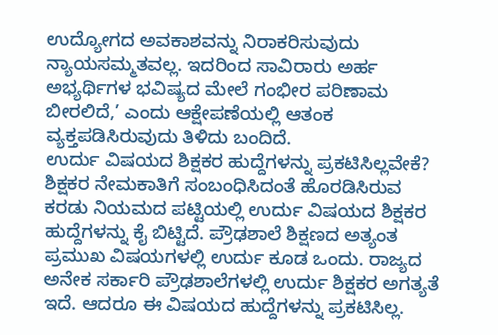ಉದ್ಯೋಗದ ಅವಕಾಶವನ್ನು ನಿರಾಕರಿಸುವುದು ನ್ಯಾಯಸಮ್ಮತವಲ್ಲ. ಇದರಿಂದ ಸಾವಿರಾರು ಅರ್ಹ ಅಭ್ಯರ್ಥಿಗಳ ಭವಿಷ್ಯದ ಮೇಲೆ ಗಂಭೀರ ಪರಿಣಾಮ ಬೀರಲಿದೆ,’ ಎಂದು ಆಕ್ಷೇಪಣೆಯಲ್ಲಿ ಆತಂಕ ವ್ಯಕ್ತಪಡಿಸಿರುವುದು ತಿಳಿದು ಬಂದಿದೆ.
ಉರ್ದು ವಿಷಯದ ಶಿಕ್ಷಕರ ಹುದ್ದೆಗಳನ್ನು ಪ್ರಕಟಿಸಿಲ್ಲವೇಕೆ?
ಶಿಕ್ಷಕರ ನೇಮಕಾತಿಗೆ ಸಂಬಂಧಿಸಿದಂತೆ ಹೊರಡಿಸಿರುವ ಕರಡು ನಿಯಮದ ಪಟ್ಟಿಯಲ್ಲಿ ಉರ್ದು ವಿಷಯದ ಶಿಕ್ಷಕರ ಹುದ್ದೆಗಳನ್ನು ಕೈ ಬಿಟ್ಟಿದೆ. ಪ್ರೌಢಶಾಲೆ ಶಿಕ್ಷಣದ ಅತ್ಯಂತ ಪ್ರಮುಖ ವಿಷಯಗಳಲ್ಲಿ ಉರ್ದು ಕೂಡ ಒಂದು. ರಾಜ್ಯದ ಅನೇಕ ಸರ್ಕಾರಿ ಪ್ರೌಢಶಾಲೆಗಳಲ್ಲಿ ಉರ್ದು ಶಿಕ್ಷಕರ ಅಗತ್ಯತೆ ಇದೆ. ಆದರೂ ಈ ವಿಷಯದ ಹುದ್ದೆಗಳನ್ನು ಪ್ರಕಟಿಸಿಲ್ಲ.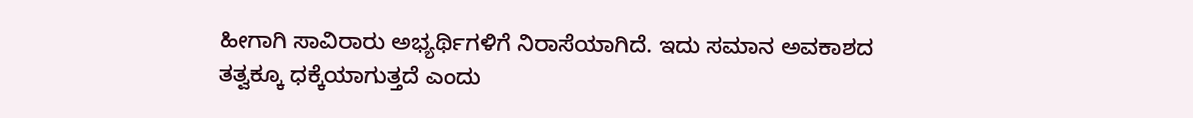ಹೀಗಾಗಿ ಸಾವಿರಾರು ಅಭ್ಯರ್ಥಿಗಳಿಗೆ ನಿರಾಸೆಯಾಗಿದೆ. ಇದು ಸಮಾನ ಅವಕಾಶದ ತತ್ವಕ್ಕೂ ಧಕ್ಕೆಯಾಗುತ್ತದೆ ಎಂದು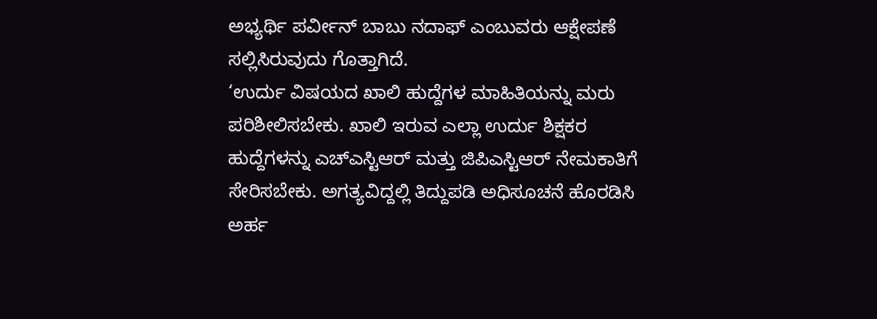ಅಭ್ಯರ್ಥಿ ಪರ್ವೀನ್ ಬಾಬು ನದಾಫ್ ಎಂಬುವರು ಆಕ್ಷೇಪಣೆ ಸಲ್ಲಿಸಿರುವುದು ಗೊತ್ತಾಗಿದೆ.
‘ಉರ್ದು ವಿಷಯದ ಖಾಲಿ ಹುದ್ದೆಗಳ ಮಾಹಿತಿಯನ್ನು ಮರು ಪರಿಶೀಲಿಸಬೇಕು. ಖಾಲಿ ಇರುವ ಎಲ್ಲಾ ಉರ್ದು ಶಿಕ್ಷಕರ ಹುದ್ದೆಗಳನ್ನು ಎಚ್ಎಸ್ಟಿಆರ್ ಮತ್ತು ಜಿಪಿಎಸ್ಟಿಆರ್ ನೇಮಕಾತಿಗೆ ಸೇರಿಸಬೇಕು. ಅಗತ್ಯವಿದ್ದಲ್ಲಿ ತಿದ್ದುಪಡಿ ಅಧಿಸೂಚನೆ ಹೊರಡಿಸಿ ಅರ್ಹ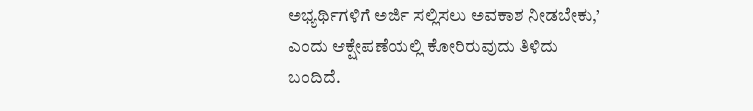ಅಭ್ಯರ್ಥಿಗಳಿಗೆ ಅರ್ಜಿ ಸಲ್ಲಿಸಲು ಅವಕಾಶ ನೀಡಬೇಕು,’ ಎಂದು ಆಕ್ಷೇಪಣೆಯಲ್ಲಿ ಕೋರಿರುವುದು ತಿಳಿದು ಬಂದಿದೆ.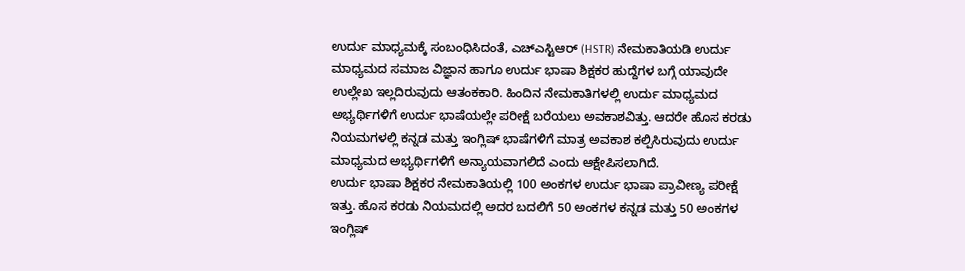ಉರ್ದು ಮಾಧ್ಯಮಕ್ಕೆ ಸಂಬಂಧಿಸಿದಂತೆ, ಎಚ್ಎಸ್ಟಿಆರ್ (HSTR) ನೇಮಕಾತಿಯಡಿ ಉರ್ದು ಮಾಧ್ಯಮದ ಸಮಾಜ ವಿಜ್ಞಾನ ಹಾಗೂ ಉರ್ದು ಭಾಷಾ ಶಿಕ್ಷಕರ ಹುದ್ದೆಗಳ ಬಗ್ಗೆ ಯಾವುದೇ ಉಲ್ಲೇಖ ಇಲ್ಲದಿರುವುದು ಆತಂಕಕಾರಿ. ಹಿಂದಿನ ನೇಮಕಾತಿಗಳಲ್ಲಿ ಉರ್ದು ಮಾಧ್ಯಮದ ಅಭ್ಯರ್ಥಿಗಳಿಗೆ ಉರ್ದು ಭಾಷೆಯಲ್ಲೇ ಪರೀಕ್ಷೆ ಬರೆಯಲು ಅವಕಾಶವಿತ್ತು. ಆದರೇ ಹೊಸ ಕರಡು ನಿಯಮಗಳಲ್ಲಿ ಕನ್ನಡ ಮತ್ತು ಇಂಗ್ಲಿಷ್ ಭಾಷೆಗಳಿಗೆ ಮಾತ್ರ ಅವಕಾಶ ಕಲ್ಪಿಸಿರುವುದು ಉರ್ದು ಮಾಧ್ಯಮದ ಅಭ್ಯರ್ಥಿಗಳಿಗೆ ಅನ್ಯಾಯವಾಗಲಿದೆ ಎಂದು ಆಕ್ಷೇಪಿಸಲಾಗಿದೆ.
ಉರ್ದು ಭಾಷಾ ಶಿಕ್ಷಕರ ನೇಮಕಾತಿಯಲ್ಲಿ 100 ಅಂಕಗಳ ಉರ್ದು ಭಾಷಾ ಪ್ರಾವೀಣ್ಯ ಪರೀಕ್ಷೆ ಇತ್ತು. ಹೊಸ ಕರಡು ನಿಯಮದಲ್ಲಿ ಅದರ ಬದಲಿಗೆ 50 ಅಂಕಗಳ ಕನ್ನಡ ಮತ್ತು 50 ಅಂಕಗಳ ಇಂಗ್ಲಿಷ್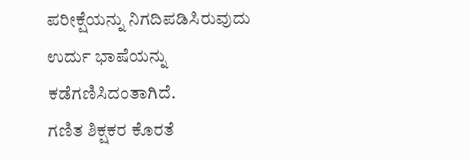ಪರೀಕ್ಷೆಯನ್ನು ನಿಗದಿಪಡಿಸಿರುವುದು ಉರ್ದು ಭಾಷೆಯನ್ನು ಕಡೆಗಣಿಸಿದಂತಾಗಿದೆ.
ಗಣಿತ ಶಿಕ್ಷಕರ ಕೊರತೆ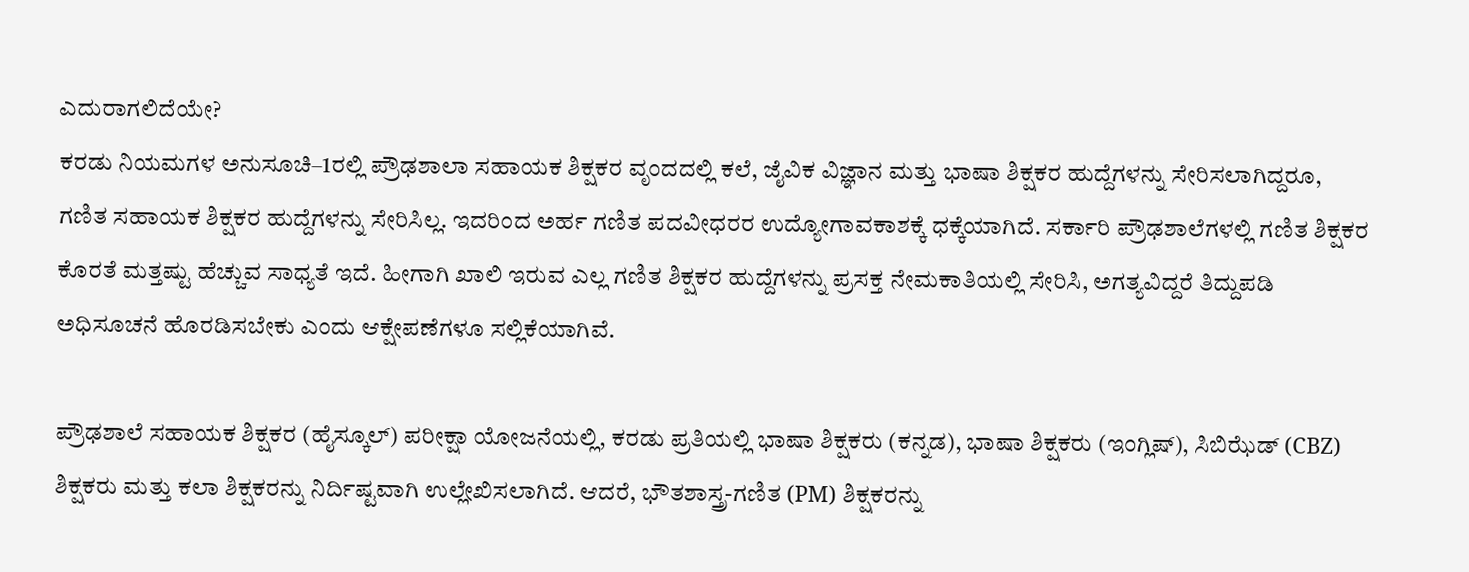ಎದುರಾಗಲಿದೆಯೇ?
ಕರಡು ನಿಯಮಗಳ ಅನುಸೂಚಿ–1ರಲ್ಲಿ ಪ್ರೌಢಶಾಲಾ ಸಹಾಯಕ ಶಿಕ್ಷಕರ ವೃಂದದಲ್ಲಿ ಕಲೆ, ಜೈವಿಕ ವಿಜ್ಞಾನ ಮತ್ತು ಭಾಷಾ ಶಿಕ್ಷಕರ ಹುದ್ದೆಗಳನ್ನು ಸೇರಿಸಲಾಗಿದ್ದರೂ, ಗಣಿತ ಸಹಾಯಕ ಶಿಕ್ಷಕರ ಹುದ್ದೆಗಳನ್ನು ಸೇರಿಸಿಲ್ಲ. ಇದರಿಂದ ಅರ್ಹ ಗಣಿತ ಪದವೀಧರರ ಉದ್ಯೋಗಾವಕಾಶಕ್ಕೆ ಧಕ್ಕೆಯಾಗಿದೆ. ಸರ್ಕಾರಿ ಪ್ರೌಢಶಾಲೆಗಳಲ್ಲಿ ಗಣಿತ ಶಿಕ್ಷಕರ ಕೊರತೆ ಮತ್ತಷ್ಟು ಹೆಚ್ಚುವ ಸಾಧ್ಯತೆ ಇದೆ. ಹೀಗಾಗಿ ಖಾಲಿ ಇರುವ ಎಲ್ಲ ಗಣಿತ ಶಿಕ್ಷಕರ ಹುದ್ದೆಗಳನ್ನು ಪ್ರಸಕ್ತ ನೇಮಕಾತಿಯಲ್ಲಿ ಸೇರಿಸಿ, ಅಗತ್ಯವಿದ್ದರೆ ತಿದ್ದುಪಡಿ ಅಧಿಸೂಚನೆ ಹೊರಡಿಸಬೇಕು ಎಂದು ಆಕ್ಷೇಪಣೆಗಳೂ ಸಲ್ಲಿಕೆಯಾಗಿವೆ.

ಪ್ರೌಢಶಾಲೆ ಸಹಾಯಕ ಶಿಕ್ಷಕರ (ಹೈಸ್ಕೂಲ್) ಪರೀಕ್ಷಾ ಯೋಜನೆಯಲ್ಲಿ, ಕರಡು ಪ್ರತಿಯಲ್ಲಿ ಭಾಷಾ ಶಿಕ್ಷಕರು (ಕನ್ನಡ), ಭಾಷಾ ಶಿಕ್ಷಕರು (ಇಂಗ್ಲಿಷ್), ಸಿಬಿಝೆಡ್ (CBZ) ಶಿಕ್ಷಕರು ಮತ್ತು ಕಲಾ ಶಿಕ್ಷಕರನ್ನು ನಿರ್ದಿಷ್ಟವಾಗಿ ಉಲ್ಲೇಖಿಸಲಾಗಿದೆ. ಆದರೆ, ಭೌತಶಾಸ್ತ್ರ-ಗಣಿತ (PM) ಶಿಕ್ಷಕರನ್ನು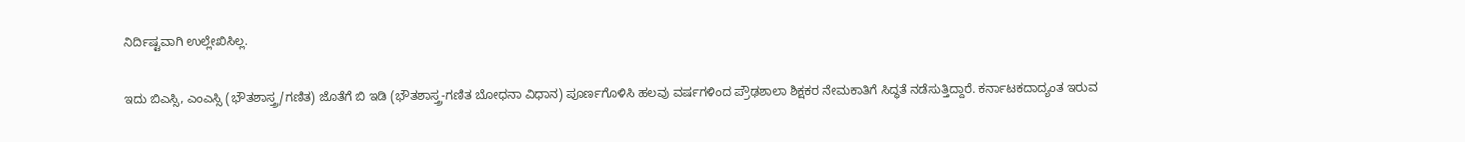ನಿರ್ದಿಷ್ಟವಾಗಿ ಉಲ್ಲೇಖಿಸಿಲ್ಲ.

ಇದು ಬಿಎಸ್ಸಿ, ಎಂಎಸ್ಸಿ (ಭೌತಶಾಸ್ತ್ರ/ಗಣಿತ) ಜೊತೆಗೆ ಬಿ ಇಡಿ (ಭೌತಶಾಸ್ತ್ರ-ಗಣಿತ ಬೋಧನಾ ವಿಧಾನ) ಪೂರ್ಣಗೊಳಿಸಿ ಹಲವು ವರ್ಷಗಳಿಂದ ಪ್ರೌಢಶಾಲಾ ಶಿಕ್ಷಕರ ನೇಮಕಾತಿಗೆ ಸಿದ್ಧತೆ ನಡೆಸುತ್ತಿದ್ದಾರೆ. ಕರ್ನಾಟಕದಾದ್ಯಂತ ಇರುವ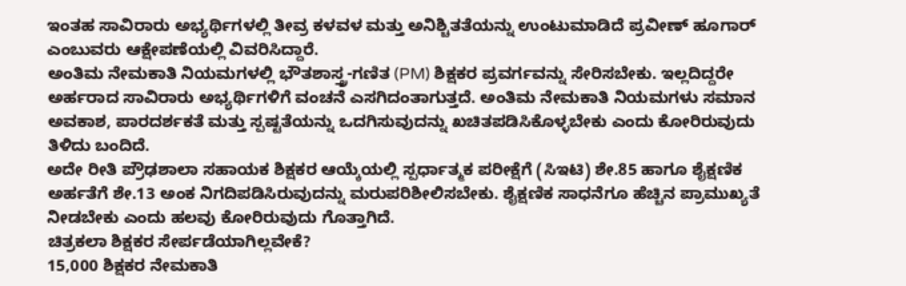ಇಂತಹ ಸಾವಿರಾರು ಅಭ್ಯರ್ಥಿಗಳಲ್ಲಿ ತೀವ್ರ ಕಳವಳ ಮತ್ತು ಅನಿಶ್ಚಿತತೆಯನ್ನು ಉಂಟುಮಾಡಿದೆ ಪ್ರವೀಣ್ ಹೂಗಾರ್ ಎಂಬುವರು ಆಕ್ಷೇಪಣೆಯಲ್ಲಿ ವಿವರಿಸಿದ್ದಾರೆ.
ಅಂತಿಮ ನೇಮಕಾತಿ ನಿಯಮಗಳಲ್ಲಿ ಭೌತಶಾಸ್ತ್ರ-ಗಣಿತ (PM) ಶಿಕ್ಷಕರ ಪ್ರವರ್ಗವನ್ನು ಸೇರಿಸಬೇಕು. ಇಲ್ಲದಿದ್ದರೇ ಅರ್ಹರಾದ ಸಾವಿರಾರು ಅಭ್ಯರ್ಥಿಗಳಿಗೆ ವಂಚನೆ ಎಸಗಿದಂತಾಗುತ್ತದೆ. ಅಂತಿಮ ನೇಮಕಾತಿ ನಿಯಮಗಳು ಸಮಾನ ಅವಕಾಶ, ಪಾರದರ್ಶಕತೆ ಮತ್ತು ಸ್ಪಷ್ಟತೆಯನ್ನು ಒದಗಿಸುವುದನ್ನು ಖಚಿತಪಡಿಸಿಕೊಳ್ಳಬೇಕು ಎಂದು ಕೋರಿರುವುದು ತಿಳಿದು ಬಂದಿದೆ.
ಅದೇ ರೀತಿ ಪ್ರೌಢಶಾಲಾ ಸಹಾಯಕ ಶಿಕ್ಷಕರ ಆಯ್ಕೆಯಲ್ಲಿ ಸ್ಪರ್ಧಾತ್ಮಕ ಪರೀಕ್ಷೆಗೆ (ಸಿಇಟಿ) ಶೇ.85 ಹಾಗೂ ಶೈಕ್ಷಣಿಕ ಅರ್ಹತೆಗೆ ಶೇ.13 ಅಂಕ ನಿಗದಿಪಡಿಸಿರುವುದನ್ನು ಮರುಪರಿಶೀಲಿಸಬೇಕು. ಶೈಕ್ಷಣಿಕ ಸಾಧನೆಗೂ ಹೆಚ್ಚಿನ ಪ್ರಾಮುಖ್ಯತೆ ನೀಡಬೇಕು ಎಂದು ಹಲವು ಕೋರಿರುವುದು ಗೊತ್ತಾಗಿದೆ.
ಚಿತ್ರಕಲಾ ಶಿಕ್ಷಕರ ಸೇರ್ಪಡೆಯಾಗಿಲ್ಲವೇಕೆ?
15,000 ಶಿಕ್ಷಕರ ನೇಮಕಾತಿ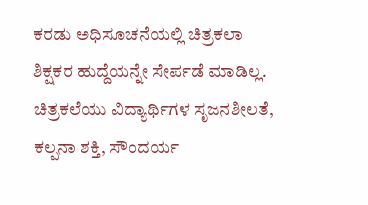ಕರಡು ಅಧಿಸೂಚನೆಯಲ್ಲಿ ಚಿತ್ರಕಲಾ ಶಿಕ್ಷಕರ ಹುದ್ದೆಯನ್ನೇ ಸೇರ್ಪಡೆ ಮಾಡಿಲ್ಲ. ಚಿತ್ರಕಲೆಯು ವಿದ್ಯಾರ್ಥಿಗಳ ಸೃಜನಶೀಲತೆ, ಕಲ್ಪನಾ ಶಕ್ತಿ, ಸೌಂದರ್ಯ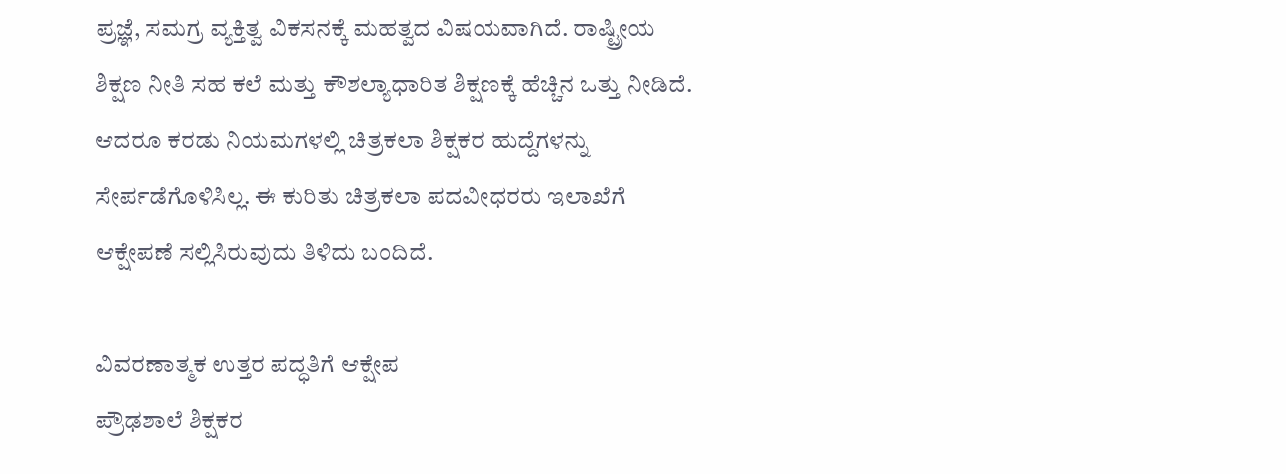ಪ್ರಜ್ಞೆ, ಸಮಗ್ರ ವ್ಯಕ್ತಿತ್ವ ವಿಕಸನಕ್ಕೆ ಮಹತ್ವದ ವಿಷಯವಾಗಿದೆ. ರಾಷ್ಟ್ರೀಯ ಶಿಕ್ಷಣ ನೀತಿ ಸಹ ಕಲೆ ಮತ್ತು ಕೌಶಲ್ಯಾಧಾರಿತ ಶಿಕ್ಷಣಕ್ಕೆ ಹೆಚ್ಚಿನ ಒತ್ತು ನೀಡಿದೆ. ಆದರೂ ಕರಡು ನಿಯಮಗಳಲ್ಲಿ ಚಿತ್ರಕಲಾ ಶಿಕ್ಷಕರ ಹುದ್ದೆಗಳನ್ನು ಸೇರ್ಪಡೆಗೊಳಿಸಿಲ್ಲ. ಈ ಕುರಿತು ಚಿತ್ರಕಲಾ ಪದವೀಧರರು ಇಲಾಖೆಗೆ ಆಕ್ಷೇಪಣೆ ಸಲ್ಲಿಸಿರುವುದು ತಿಳಿದು ಬಂದಿದೆ.

ವಿವರಣಾತ್ಮಕ ಉತ್ತರ ಪದ್ಧತಿಗೆ ಆಕ್ಷೇಪ
ಪ್ರೌಢಶಾಲೆ ಶಿಕ್ಷಕರ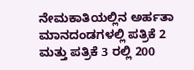ನೇಮಕಾತಿಯಲ್ಲಿನ ಅರ್ಹತಾ ಮಾನದಂಡಗಳಲ್ಲಿ ಪತ್ರಿಕೆ 2 ಮತ್ತು ಪತ್ರಿಕೆ 3 ರಲ್ಲಿ 200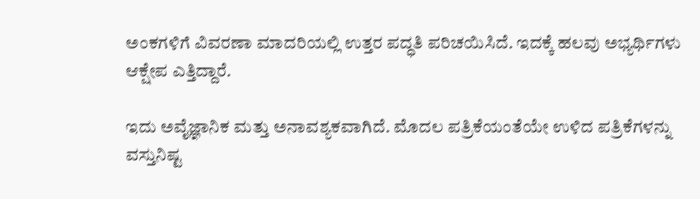ಅಂಕಗಳಿಗೆ ವಿವರಣಾ ಮಾದರಿಯಲ್ಲಿ ಉತ್ತರ ಪದ್ಧತಿ ಪರಿಚಯಿಸಿದೆ. ಇದಕ್ಕೆ ಹಲವು ಅಭ್ಯರ್ಥಿಗಳು ಆಕ್ಷೇಪ ಎತ್ತಿದ್ದಾರೆ.

ಇದು ಅವೈಜ್ಞಾನಿಕ ಮತ್ತು ಅನಾವಶ್ಯಕವಾಗಿದೆ. ಮೊದಲ ಪತ್ರಿಕೆಯಂತೆಯೇ ಉಳಿದ ಪತ್ರಿಕೆಗಳನ್ನು ವಸ್ತುನಿಷ್ಟ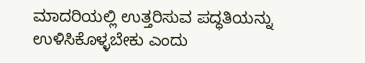ಮಾದರಿಯಲ್ಲಿ ಉತ್ತರಿಸುವ ಪದ್ಧತಿಯನ್ನು ಉಳಿಸಿಕೊಳ್ಳಬೇಕು ಎಂದು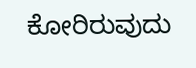ಕೋರಿರುವುದು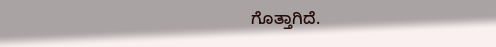ಗೊತ್ತಾಗಿದೆ.